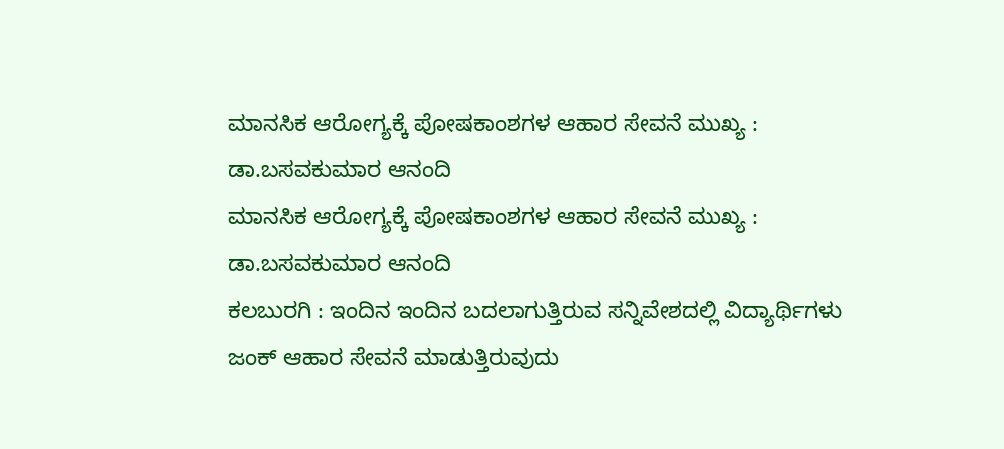ಮಾನಸಿಕ ಆರೋಗ್ಯಕ್ಕೆ ಪೋಷಕಾಂಶಗಳ ಆಹಾರ ಸೇವನೆ ಮುಖ್ಯ : ಡಾ.ಬಸವಕುಮಾರ ಆನಂದಿ
ಮಾನಸಿಕ ಆರೋಗ್ಯಕ್ಕೆ ಪೋಷಕಾಂಶಗಳ ಆಹಾರ ಸೇವನೆ ಮುಖ್ಯ : ಡಾ.ಬಸವಕುಮಾರ ಆನಂದಿ
ಕಲಬುರಗಿ : ಇಂದಿನ ಇಂದಿನ ಬದಲಾಗುತ್ತಿರುವ ಸನ್ನಿವೇಶದಲ್ಲಿ ವಿದ್ಯಾರ್ಥಿಗಳು ಜಂಕ್ ಆಹಾರ ಸೇವನೆ ಮಾಡುತ್ತಿರುವುದು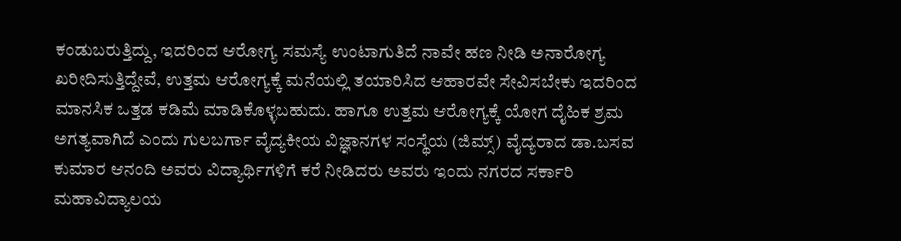ಕಂಡುಬರುತ್ತಿದ್ದು, ಇದರಿಂದ ಆರೋಗ್ಯ ಸಮಸ್ಯೆ ಉಂಟಾಗುತಿದೆ ನಾವೇ ಹಣ ನೀಡಿ ಅನಾರೋಗ್ಯ ಖರೀದಿಸುತ್ತಿದ್ದೇವೆ, ಉತ್ತಮ ಆರೋಗ್ಯಕ್ಕೆ ಮನೆಯಲ್ಲಿ ತಯಾರಿಸಿದ ಆಹಾರವೇ ಸೇವಿಸಬೇಕು ಇದರಿಂದ ಮಾನಸಿಕ ಒತ್ತಡ ಕಡಿಮೆ ಮಾಡಿಕೊಳ್ಳಬಹುದು. ಹಾಗೂ ಉತ್ತಮ ಆರೋಗ್ಯಕ್ಕೆ ಯೋಗ ದೈಹಿಕ ಶ್ರಮ ಅಗತ್ಯವಾಗಿದೆ ಎಂದು ಗುಲಬರ್ಗಾ ವೈದ್ಯಕೀಯ ವಿಜ್ಞಾನಗಳ ಸಂಸ್ಥೆಯ (ಜಿಮ್ಸ್) ವೈದ್ಯರಾದ ಡಾ.ಬಸವ ಕುಮಾರ ಆನಂದಿ ಅವರು ವಿದ್ಯಾರ್ಥಿಗಳಿಗೆ ಕರೆ ನೀಡಿದರು ಅವರು ಇಂದು ನಗರದ ಸರ್ಕಾರಿ ಮಹಾವಿದ್ಯಾಲಯ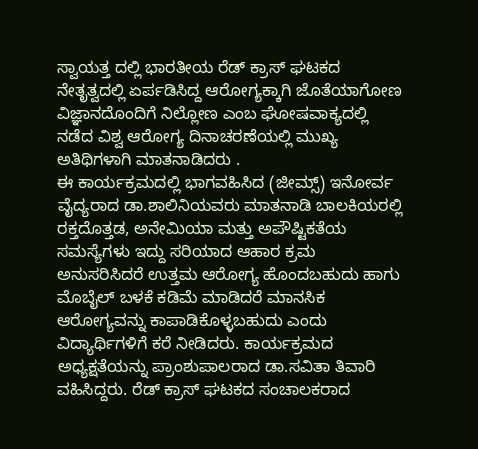ಸ್ವಾಯತ್ತ ದಲ್ಲಿ ಭಾರತೀಯ ರೆಡ್ ಕ್ರಾಸ್ ಘಟಕದ ನೇತೃತ್ವದಲ್ಲಿ ಏರ್ಪಡಿಸಿದ್ದ ಆರೋಗ್ಯಕ್ಕಾಗಿ ಜೊತೆಯಾಗೋಣ ವಿಜ್ಞಾನದೊಂದಿಗೆ ನಿಲ್ಲೋಣ ಎಂಬ ಘೋಷವಾಕ್ಯದಲ್ಲಿ ನಡೆದ ವಿಶ್ವ ಆರೋಗ್ಯ ದಿನಾಚರಣೆಯಲ್ಲಿ ಮುಖ್ಯ ಅತಿಥಿಗಳಾಗಿ ಮಾತನಾಡಿದರು .
ಈ ಕಾರ್ಯಕ್ರಮದಲ್ಲಿ ಭಾಗವಹಿಸಿದ (ಜೀಮ್ಸ್) ಇನೋರ್ವ ವೈದ್ಯರಾದ ಡಾ.ಶಾಲಿನಿಯವರು ಮಾತನಾಡಿ ಬಾಲಕಿಯರಲ್ಲಿ ರಕ್ತದೊತ್ತಡ, ಅನೇಮಿಯಾ ಮತ್ತು ಅಪೌಷ್ಟಿಕತೆಯ ಸಮಸ್ಯೆಗಳು ಇದ್ದು ಸರಿಯಾದ ಆಹಾರ ಕ್ರಮ ಅನುಸರಿಸಿದರೆ ಉತ್ತಮ ಆರೋಗ್ಯ ಹೊಂದಬಹುದು ಹಾಗು ಮೊಬೈಲ್ ಬಳಕೆ ಕಡಿಮೆ ಮಾಡಿದರೆ ಮಾನಸಿಕ ಆರೋಗ್ಯವನ್ನು ಕಾಪಾಡಿಕೊಳ್ಳಬಹುದು ಎಂದು ವಿದ್ಯಾರ್ಥಿಗಳಿಗೆ ಕರೆ ನೀಡಿದರು. ಕಾರ್ಯಕ್ರಮದ ಅಧ್ಯಕ್ಷತೆಯನ್ನು ಪ್ರಾಂಶುಪಾಲರಾದ ಡಾ.ಸವಿತಾ ತಿವಾರಿ ವಹಿಸಿದ್ದರು. ರೆಡ್ ಕ್ರಾಸ್ ಘಟಕದ ಸಂಚಾಲಕರಾದ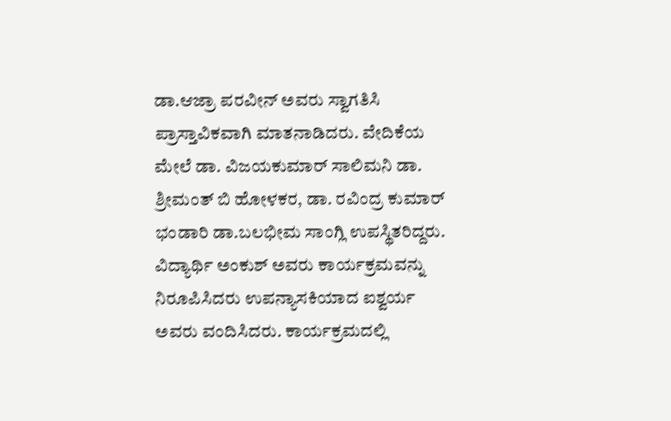ಡಾ.ಆಜ್ರಾ ಪರವೀನ್ ಅವರು ಸ್ವಾಗತಿಸಿ ಪ್ರಾಸ್ತಾವಿಕವಾಗಿ ಮಾತನಾಡಿದರು. ವೇದಿಕೆಯ ಮೇಲೆ ಡಾ. ವಿಜಯಕುಮಾರ್ ಸಾಲಿಮನಿ ಡಾ. ಶ್ರೀಮಂತ್ ಬಿ ಹೋಳಕರ, ಡಾ. ರವಿಂದ್ರ ಕುಮಾರ್ ಭಂಡಾರಿ ಡಾ.ಬಲಭೀಮ ಸಾಂಗ್ಲಿ ಉಪಸ್ಥಿತರಿದ್ದರು. ವಿದ್ಯಾರ್ಥಿ ಅಂಕುಶ್ ಅವರು ಕಾರ್ಯಕ್ರಮವನ್ನು ನಿರೂಪಿಸಿದರು ಉಪನ್ಯಾಸಕಿಯಾದ ಐಶ್ವರ್ಯ ಅವರು ವಂದಿಸಿದರು. ಕಾರ್ಯಕ್ರಮದಲ್ಲಿ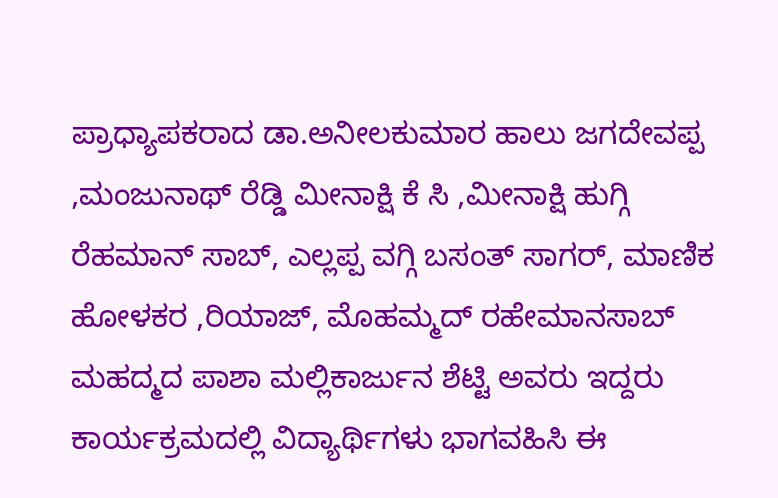ಪ್ರಾಧ್ಯಾಪಕರಾದ ಡಾ.ಅನೀಲಕುಮಾರ ಹಾಲು ಜಗದೇವಪ್ಪ ,ಮಂಜುನಾಥ್ ರೆಡ್ಡಿ ಮೀನಾಕ್ಷಿ ಕೆ ಸಿ ,ಮೀನಾಕ್ಷಿ ಹುಗ್ಗಿ ರೆಹಮಾನ್ ಸಾಬ್, ಎಲ್ಲಪ್ಪ ವಗ್ಗಿ ಬಸಂತ್ ಸಾಗರ್, ಮಾಣಿಕ ಹೋಳಕರ ,ರಿಯಾಜ್, ಮೊಹಮ್ಮದ್ ರಹೇಮಾನಸಾಬ್ ಮಹದ್ಮದ ಪಾಶಾ ಮಲ್ಲಿಕಾರ್ಜುನ ಶೆಟ್ಟಿ ಅವರು ಇದ್ದರು ಕಾರ್ಯಕ್ರಮದಲ್ಲಿ ವಿದ್ಯಾರ್ಥಿಗಳು ಭಾಗವಹಿಸಿ ಈ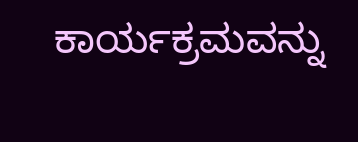ಕಾರ್ಯಕ್ರಮವನ್ನು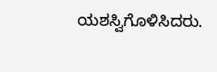ಯಶಸ್ವಿಗೊಳಿಸಿದರು.